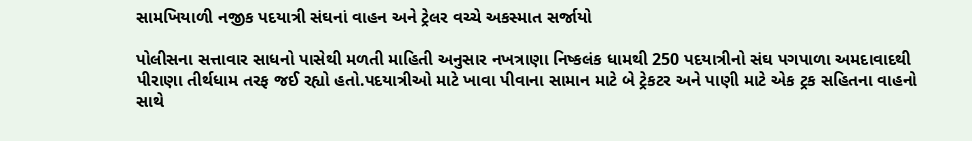સામખિયાળી નજીક પદયાત્રી સંઘનાં વાહન અને ટ્રેલર વચ્ચે અકસ્માત સર્જાયો

પોલીસના સત્તાવાર સાધનો પાસેથી મળતી માહિતી અનુસાર નખત્રાણા નિષ્કલંક ધામથી 250 પદયાત્રીનો સંઘ પગપાળા અમદાવાદથી પીરાણા તીર્થધામ તરફ જઈ રહ્યો હતો.પદયાત્રીઓ માટે ખાવા પીવાના સામાન માટે બે ટ્રેકટર અને પાણી માટે એક ટ્રક સહિતના વાહનો સાથે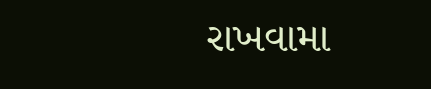રાખવામા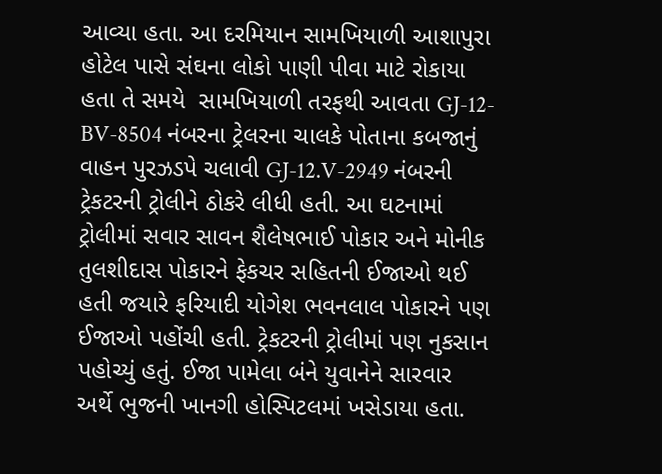આવ્યા હતા. આ દરમિયાન સામખિયાળી આશાપુરા હોટેલ પાસે સંઘના લોકો પાણી પીવા માટે રોકાયા હતા તે સમયે  સામખિયાળી તરફથી આવતા GJ-12-BV-8504 નંબરના ટ્રેલરના ચાલકે પોતાના કબજાનું વાહન પુરઝડપે ચલાવી GJ-12.V-2949 નંબરની ટ્રેકટરની ટ્રોલીને ઠોકરે લીધી હતી. આ ઘટનામાં ટ્રોલીમાં સવાર સાવન શૈલેષભાઈ પોકાર અને મોનીક તુલશીદાસ પોકારને ફેકચર સહિતની ઈજાઓ થઈ  હતી જયારે ફરિયાદી યોગેશ ભવનલાલ પોકારને પણ ઈજાઓ પહોંચી હતી. ટ્રેકટરની ટ્રોલીમાં પણ નુકસાન પહોચ્યું હતું. ઈજા પામેલા બંને યુવાનેને સારવાર અર્થે ભુજની ખાનગી હોસ્પિટલમાં ખસેડાયા હતા.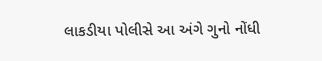લાકડીયા પોલીસે આ અંગે ગુનો નોંધી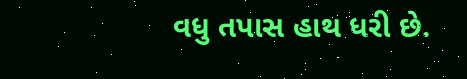વધુ તપાસ હાથ ધરી છે.